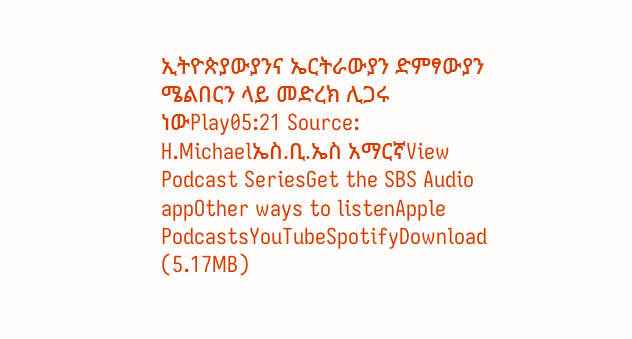ኢትዮጵያውያንና ኤርትራውያን ድምፃውያን ሜልበርን ላይ መድረክ ሊጋሩ ነውPlay05:21 Source: H.Michaelኤስ.ቢ.ኤስ አማርኛView Podcast SeriesGet the SBS Audio appOther ways to listenApple PodcastsYouTubeSpotifyDownload (5.17MB)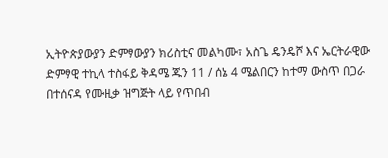ኢትዮጵያውያን ድምፃውያን ክሪስቲና መልካሙ፣ አስጌ ዴንዴሾ እና ኤርትራዊው ድምፃዊ ተኪላ ተስፋይ ቅዳሜ ጁን 11 / ሰኔ 4 ሜልበርን ከተማ ውስጥ በጋራ በተሰናዳ የሙዚቃ ዝግጅት ላይ የጥበብ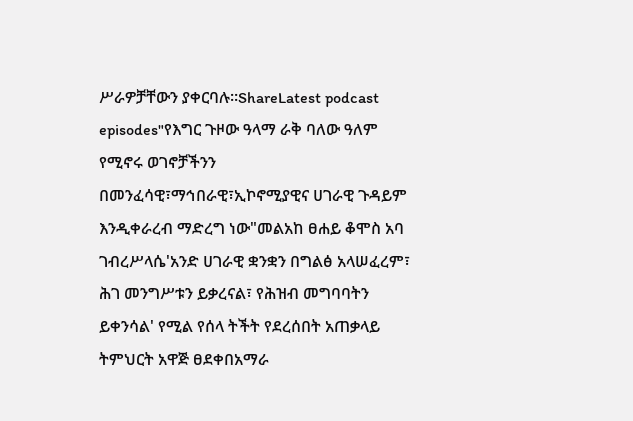ሥራዎቻቸውን ያቀርባሉ።ShareLatest podcast episodes"የእግር ጉዞው ዓላማ ራቅ ባለው ዓለም የሚኖሩ ወገኖቻችንን በመንፈሳዊ፣ማኅበራዊ፣ኢኮኖሚያዊና ሀገራዊ ጉዳይም እንዲቀራረብ ማድረግ ነው"መልአከ ፀሐይ ቆሞስ አባ ገብረሥላሴ'አንድ ሀገራዊ ቋንቋን በግልፅ አላሠፈረም፣ ሕገ መንግሥቱን ይቃረናል፣ የሕዝብ መግባባትን ይቀንሳል' የሚል የሰላ ትችት የደረሰበት አጠቃላይ ትምህርት አዋጅ ፀደቀበአማራ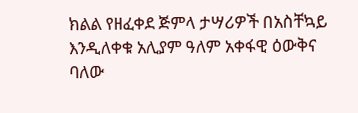ክልል የዘፈቀደ ጅምላ ታሣሪዎች በአስቸኳይ እንዲለቀቁ አሊያም ዓለም አቀፋዊ ዕውቅና ባለው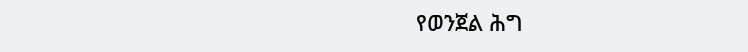የወንጀል ሕግ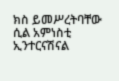ክስ ይመሥረትባቸው ሲል አምነስቲ ኢንተርናሽናል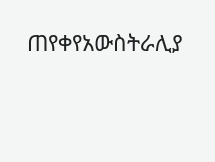ጠየቀየአውስትራሊያ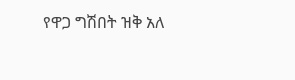የዋጋ ግሽበት ዝቅ አለ